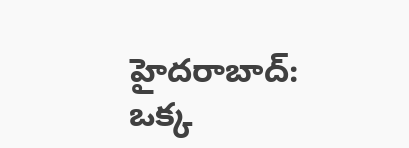హైదరాబాద్: ఒక్క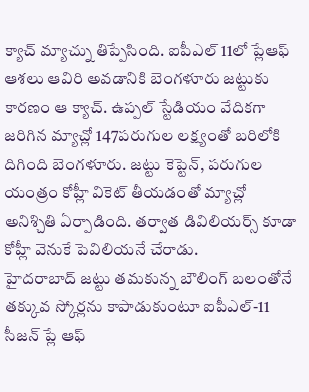క్యాచ్ మ్యాచ్ను తిప్పేసింది. ఐపీఎల్ 11లో ప్లేఆఫ్ ఆశలు ఆవిరి అవడానికి బెంగళూరు జట్టుకు కారణం ఆ క్యాచ్. ఉప్పల్ స్టేడియం వేదికగా జరిగిన మ్యాచ్లో 147పరుగుల లక్ష్యంతో బరిలోకి దిగింది బెంగళూరు. జట్టు కెప్టెన్, పరుగుల యంత్రం కోహ్లీ వికెట్ తీయడంతో మ్యాచ్లో అనిశ్చితి ఏర్పాడింది. తర్వాత డివిలియర్స్ కూడా కోహ్లీ వెనుకే పెవిలియనే చేరాడు.
హైదరాబాద్ జట్టు తమకున్న బౌలింగ్ బలంతోనే తక్కువ స్కోర్లను కాపాడుకుంటూ ఐపీఎల్-11 సీజన్ ప్లే ఆఫ్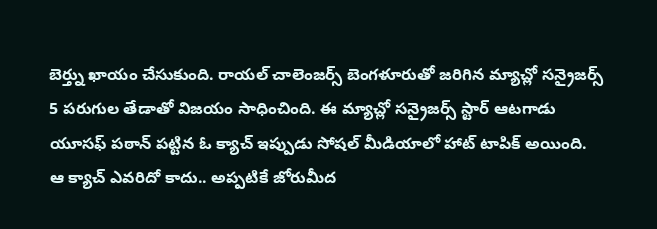బెర్త్ను ఖాయం చేసుకుంది. రాయల్ చాలెంజర్స్ బెంగళూరుతో జరిగిన మ్యాచ్లో సన్రైజర్స్ 5 పరుగుల తేడాతో విజయం సాధించింది. ఈ మ్యాచ్లో సన్రైజర్స్ స్టార్ ఆటగాడు యూసఫ్ పఠాన్ పట్టిన ఓ క్యాచ్ ఇప్పుడు సోషల్ మీడియాలో హాట్ టాపిక్ అయింది.
ఆ క్యాచ్ ఎవరిదో కాదు.. అప్పటికే జోరుమీద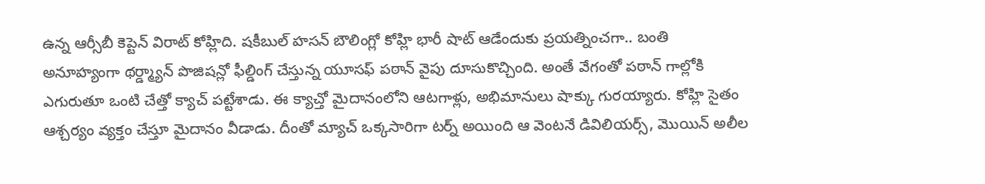ఉన్న ఆర్సీబీ కెప్టెన్ విరాట్ కోహ్లిది. షకీబుల్ హసన్ బౌలింగ్లో కోహ్లి భారీ షాట్ ఆడేందుకు ప్రయత్నించగా.. బంతి అనూహ్యంగా థర్డ్మ్యాన్ పొజిషన్లో ఫీల్డింగ్ చేస్తున్న యూసఫ్ పఠాన్ వైపు దూసుకొచ్చింది. అంతే వేగంతో పఠాన్ గాల్లోకి ఎగురుతూ ఒంటి చేత్తో క్యాచ్ పట్టేశాడు. ఈ క్యాచ్తో మైదానంలోని ఆటగాళ్లు, అభిమానులు షాక్కు గురయ్యారు. కోహ్లి సైతం ఆశ్చర్యం వ్యక్తం చేస్తూ మైదానం వీడాడు. దీంతో మ్యాచ్ ఒక్కసారిగా టర్న్ అయింది ఆ వెంటనే డివిలియర్స్, మొయిన్ అలీల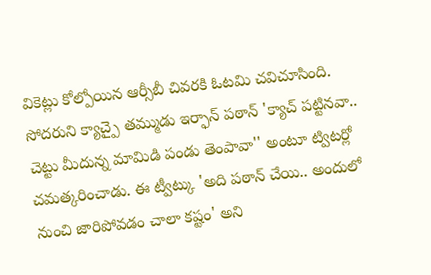వికెట్లు కోల్పోయిన ఆర్సీబీ చివరకి ఓటమి చవిచూసింది.
సోదరుని క్యాచ్పై తమ్ముడు ఇర్ఫాన్ పఠాన్ 'క్యాచ్ పట్టినవా.. చెట్టు మీదున్న మామిడి పండు తెంపావా'' అంటూ ట్విటర్లో చమత్కరించాడు. ఈ ట్వీట్కు 'అది పఠాన్ చేయి.. అందులో నుంచి జారిపోవడం చాలా కష్టం' అని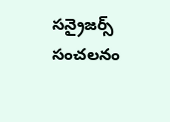సన్రైజర్స్ సంచలనం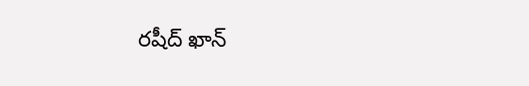రషీద్ ఖాన్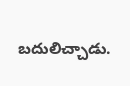బదులిచ్చాడు.